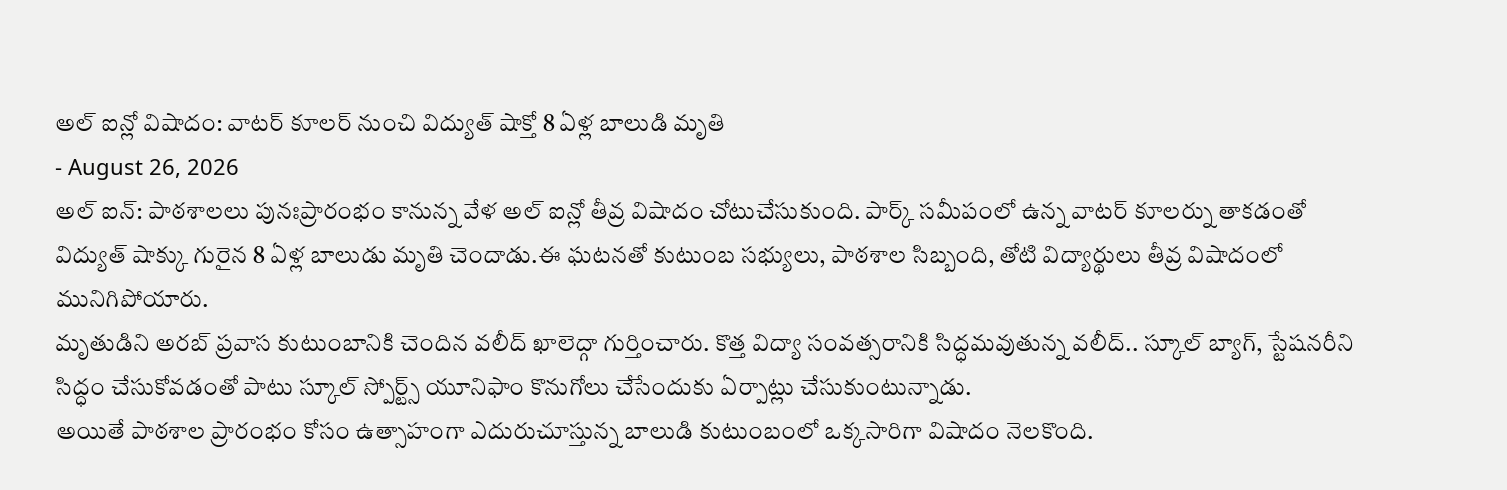అల్ ఐన్లో విషాదం: వాటర్ కూలర్ నుంచి విద్యుత్ షాక్తో 8 ఏళ్ల బాలుడి మృతి
- August 26, 2026
అల్ ఐన్: పాఠశాలలు పునఃప్రారంభం కానున్న వేళ అల్ ఐన్లో తీవ్ర విషాదం చోటుచేసుకుంది. పార్క్ సమీపంలో ఉన్న వాటర్ కూలర్ను తాకడంతో విద్యుత్ షాక్కు గురైన 8 ఏళ్ల బాలుడు మృతి చెందాడు.ఈ ఘటనతో కుటుంబ సభ్యులు, పాఠశాల సిబ్బంది, తోటి విద్యార్థులు తీవ్ర విషాదంలో మునిగిపోయారు.
మృతుడిని అరబ్ ప్రవాస కుటుంబానికి చెందిన వలీద్ ఖాలెద్గా గుర్తించారు. కొత్త విద్యా సంవత్సరానికి సిద్ధమవుతున్న వలీద్.. స్కూల్ బ్యాగ్, స్టేషనరీని సిద్ధం చేసుకోవడంతో పాటు స్కూల్ స్పోర్ట్స్ యూనిఫాం కొనుగోలు చేసేందుకు ఏర్పాట్లు చేసుకుంటున్నాడు.
అయితే పాఠశాల ప్రారంభం కోసం ఉత్సాహంగా ఎదురుచూస్తున్న బాలుడి కుటుంబంలో ఒక్కసారిగా విషాదం నెలకొంది.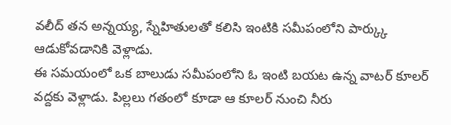వలీద్ తన అన్నయ్య, స్నేహితులతో కలిసి ఇంటికి సమీపంలోని పార్క్కు ఆడుకోవడానికి వెళ్లాడు.
ఈ సమయంలో ఒక బాలుడు సమీపంలోని ఓ ఇంటి బయట ఉన్న వాటర్ కూలర్ వద్దకు వెళ్లాడు. పిల్లలు గతంలో కూడా ఆ కూలర్ నుంచి నీరు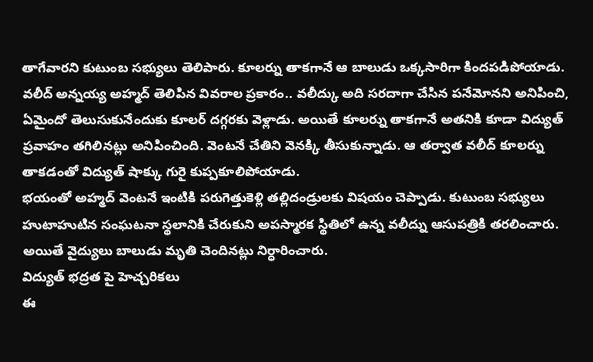తాగేవారని కుటుంబ సభ్యులు తెలిపారు. కూలర్ను తాకగానే ఆ బాలుడు ఒక్కసారిగా కిందపడిపోయాడు.
వలీద్ అన్నయ్య అహ్మద్ తెలిపిన వివరాల ప్రకారం.. వలీద్కు అది సరదాగా చేసిన పనేమోనని అనిపించి, ఏమైందో తెలుసుకునేందుకు కూలర్ దగ్గరకు వెళ్లాడు. అయితే కూలర్ను తాకగానే అతనికి కూడా విద్యుత్ ప్రవాహం తగిలినట్లు అనిపించింది. వెంటనే చేతిని వెనక్కి తీసుకున్నాడు. ఆ తర్వాత వలీద్ కూలర్ను తాకడంతో విద్యుత్ షాక్కు గురై కుప్పకూలిపోయాడు.
భయంతో అహ్మద్ వెంటనే ఇంటికి పరుగెత్తుకెళ్లి తల్లిదండ్రులకు విషయం చెప్పాడు. కుటుంబ సభ్యులు హుటాహుటిన సంఘటనా స్థలానికి చేరుకుని అపస్మారక స్థితిలో ఉన్న వలీద్ను ఆసుపత్రికి తరలించారు. అయితే వైద్యులు బాలుడు మృతి చెందినట్లు నిర్ధారించారు.
విద్యుత్ భద్రత పై హెచ్చరికలు
ఈ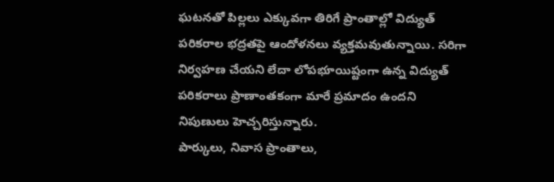ఘటనతో పిల్లలు ఎక్కువగా తిరిగే ప్రాంతాల్లో విద్యుత్ పరికరాల భద్రతపై ఆందోళనలు వ్యక్తమవుతున్నాయి. సరిగా నిర్వహణ చేయని లేదా లోపభూయిష్టంగా ఉన్న విద్యుత్ పరికరాలు ప్రాణాంతకంగా మారే ప్రమాదం ఉందని నిపుణులు హెచ్చరిస్తున్నారు.
పార్కులు, నివాస ప్రాంతాలు,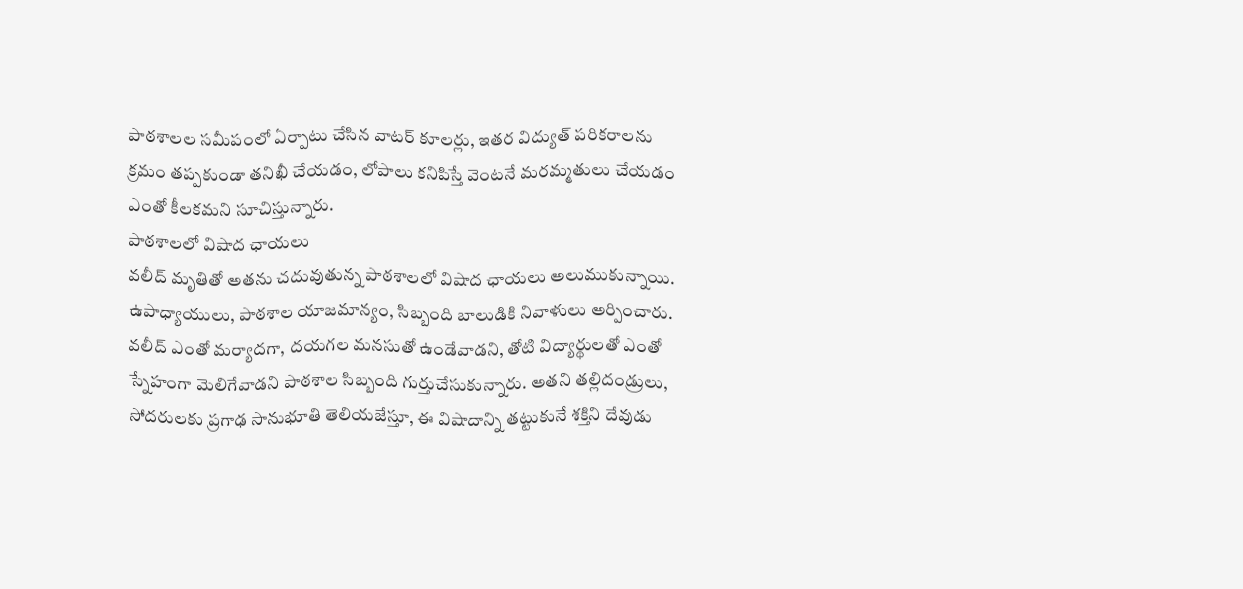పాఠశాలల సమీపంలో ఏర్పాటు చేసిన వాటర్ కూలర్లు, ఇతర విద్యుత్ పరికరాలను క్రమం తప్పకుండా తనిఖీ చేయడం, లోపాలు కనిపిస్తే వెంటనే మరమ్మతులు చేయడం ఎంతో కీలకమని సూచిస్తున్నారు.
పాఠశాలలో విషాద ఛాయలు
వలీద్ మృతితో అతను చదువుతున్న పాఠశాలలో విషాద ఛాయలు అలుముకున్నాయి. ఉపాధ్యాయులు, పాఠశాల యాజమాన్యం, సిబ్బంది బాలుడికి నివాళులు అర్పించారు.
వలీద్ ఎంతో మర్యాదగా, దయగల మనసుతో ఉండేవాడని, తోటి విద్యార్థులతో ఎంతో స్నేహంగా మెలిగేవాడని పాఠశాల సిబ్బంది గుర్తుచేసుకున్నారు. అతని తల్లిదండ్రులు, సోదరులకు ప్రగాఢ సానుభూతి తెలియజేస్తూ, ఈ విషాదాన్ని తట్టుకునే శక్తిని దేవుడు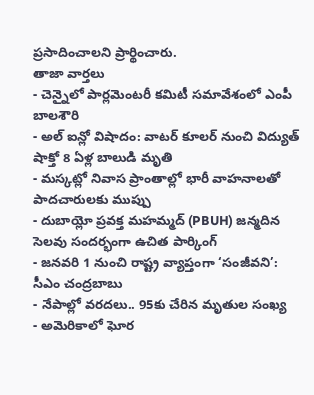ప్రసాదించాలని ప్రార్థించారు.
తాజా వార్తలు
- చెన్నైలో పార్లమెంటరీ కమిటీ సమావేశంలో ఎంపీ బాలశౌరి
- అల్ ఐన్లో విషాదం: వాటర్ కూలర్ నుంచి విద్యుత్ షాక్తో 8 ఏళ్ల బాలుడి మృతి
- మస్కట్లో నివాస ప్రాంతాల్లో భారీ వాహనాలతో పాదచారులకు ముప్పు
- దుబాయ్లో ప్రవక్త మహమ్మద్ (PBUH) జన్మదిన సెలవు సందర్భంగా ఉచిత పార్కింగ్
- జనవరి 1 నుంచి రాష్ట్ర వ్యాప్తంగా ‘సంజీవని’: సీఎం చంద్రబాబు
- నేపాల్లో వరదలు.. 95కు చేరిన మృతుల సంఖ్య
- అమెరికాలో ఘోర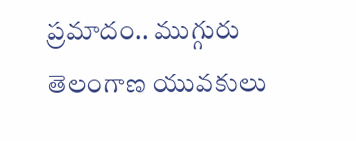ప్రమాదం.. ముగ్గురు తెలంగాణ యువకులు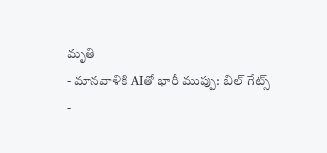మృతి
- మానవాళికి AIతో భారీ ముప్పు: బిల్ గేట్స్
-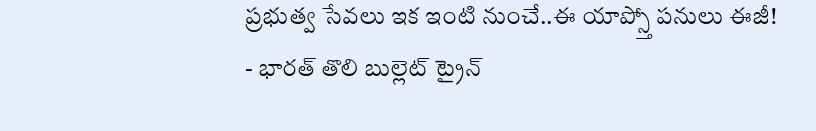ప్రభుత్వ సేవలు ఇక ఇంటి నుంచే..ఈ యాప్స్తో పనులు ఈజీ!
- భారత్ తొలి బుల్లెట్ ట్రైన్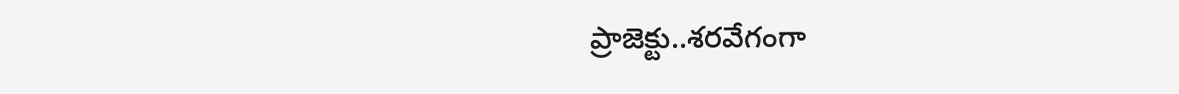ప్రాజెక్టు..శరవేగంగా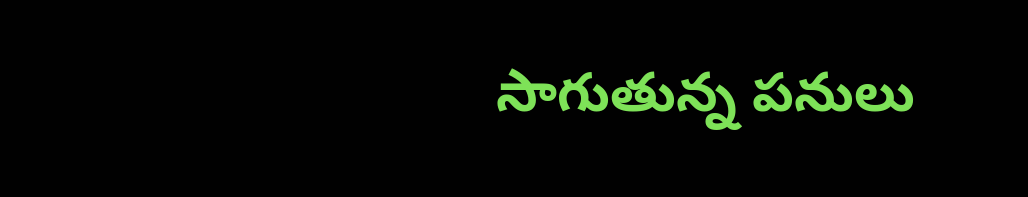సాగుతున్న పనులు